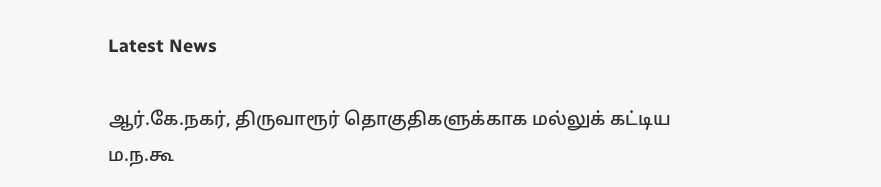Latest News

ஆர்.கே.நகர், திருவாரூர் தொகுதிகளுக்காக மல்லுக் கட்டிய ம.ந.கூ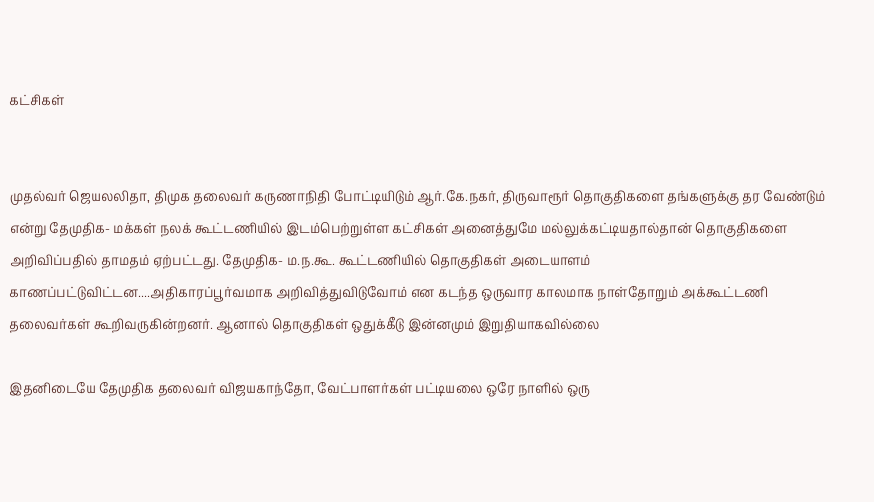கட்சிகள்


முதல்வர் ஜெயலலிதா, திமுக தலைவர் கருணாநிதி போட்டியிடும் ஆர்.கே.நகர், திருவாரூர் தொகுதிகளை தங்களுக்கு தர வேண்டும் என்று தேமுதிக- மக்கள் நலக் கூட்டணியில் இடம்பெற்றுள்ள கட்சிகள் அனைத்துமே மல்லுக்கட்டியதால்தான் தொகுதிகளை அறிவிப்பதில் தாமதம் ஏற்பட்டது. தேமுதிக- ம.ந.கூ. கூட்டணியில் தொகுதிகள் அடையாளம் காணப்பட்டுவிட்டன....அதிகாரப்பூர்வமாக அறிவித்துவிடுவோம் என கடந்த ஒருவார காலமாக நாள்தோறும் அக்கூட்டணி தலைவர்கள் கூறிவருகின்றனர். ஆனால் தொகுதிகள் ஒதுக்கீடு இன்னமும் இறுதியாகவில்லை

இதனிடையே தேமுதிக தலைவர் விஜயகாந்தோ, வேட்பாளர்கள் பட்டியலை ஒரே நாளில் ஒரு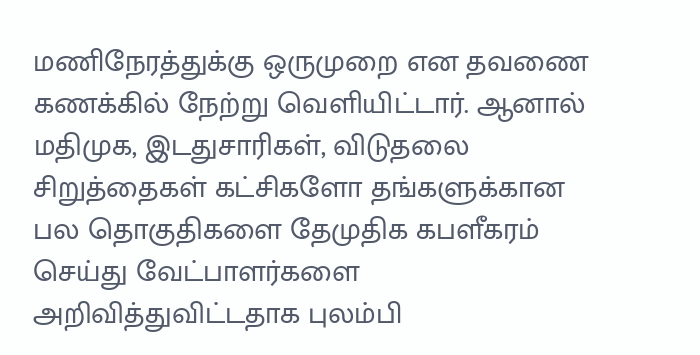மணிநேரத்துக்கு ஒருமுறை என தவணை கணக்கில் நேற்று வெளியிட்டார். ஆனால் மதிமுக, இடதுசாரிகள், விடுதலை சிறுத்தைகள் கட்சிகளோ தங்களுக்கான பல தொகுதிகளை தேமுதிக கபளீகரம் செய்து வேட்பாளர்களை அறிவித்துவிட்டதாக புலம்பி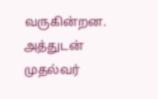வருகின்றன. அத்துடன் முதல்வர்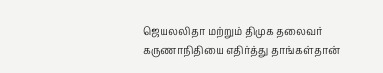ஜெயலலிதா மற்றும் திமுக தலைவர் கருணாநிதியை எதிர்த்து தாங்கள்தான்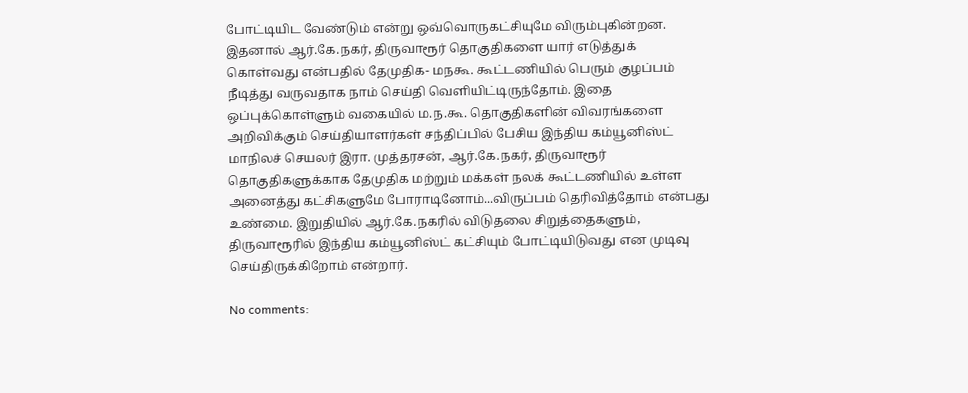போட்டியிட வேண்டும் என்று ஒவ்வொருகட்சியுமே விரும்புகின்றன. இதனால் ஆர்.கே.நகர், திருவாரூர் தொகுதிகளை யார் எடுத்துக் கொள்வது என்பதில் தேமுதிக- மநகூ. கூட்டணியில் பெரும் குழப்பம் நீடித்து வருவதாக நாம் செய்தி வெளியிட்டிருந்தோம். இதை ஒப்புக்கொள்ளும் வகையில் ம.ந.கூ. தொகுதிகளின் விவரங்களை அறிவிக்கும் செய்தியாளர்கள் சந்திப்பில் பேசிய இந்திய கம்யூனிஸ்ட் மாநிலச் செயலர் இரா. முத்தரசன், ஆர்.கே.நகர், திருவாரூர் தொகுதிகளுக்காக தேமுதிக மற்றும் மக்கள் நலக் கூட்டணியில் உள்ள அனைத்து கட்சிகளுமே போராடினோம்...விருப்பம் தெரிவித்தோம் என்பது உண்மை. இறுதியில் ஆர்.கே.நகரில் விடுதலை சிறுத்தைகளும், திருவாரூரில் இந்திய கம்யூனிஸ்ட் கட்சியும் போட்டியிடுவது என முடிவு செய்திருக்கிறோம் என்றார்.

No comments: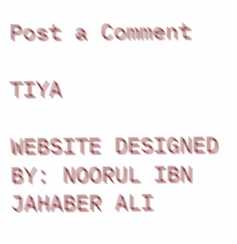Post a Comment

TIYA

WEBSITE DESIGNED BY: NOORUL IBN JAHABER ALI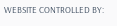WEBSITE CONTROLLED BY: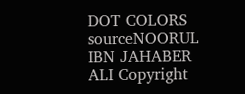DOT COLORS
sourceNOORUL IBN JAHABER ALI Copyright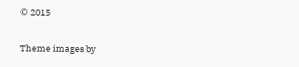© 2015

Theme images by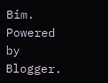Bim. Powered by Blogger.